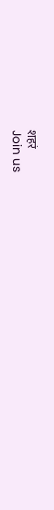शहरं
Join us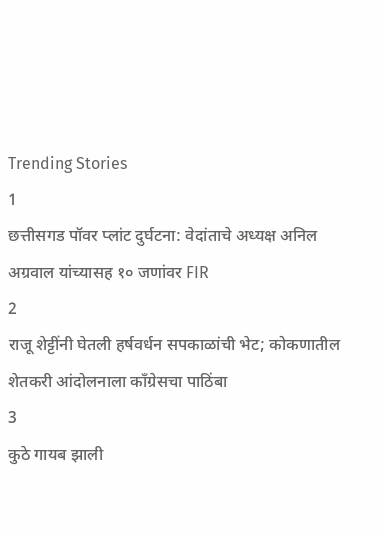Trending Stories
1
छत्तीसगड पॉवर प्लांट दुर्घटना: वेदांताचे अध्यक्ष अनिल अग्रवाल यांच्यासह १० जणांवर FIR
2
राजू शेट्टींनी घेतली हर्षवर्धन सपकाळांची भेट; कोकणातील शेतकरी आंदोलनाला काँग्रेसचा पाठिंबा
3
कुठे गायब झाली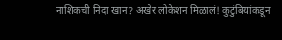नाशिकची निदा खान? अखेर लोकेशन मिळालं! कुटुंबियांकडून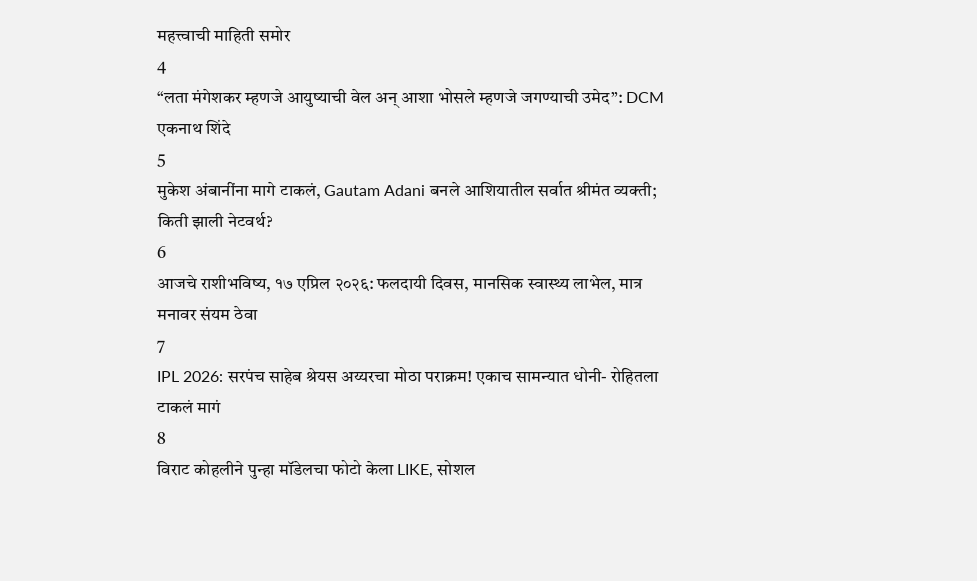महत्त्वाची माहिती समोर
4
“लता मंगेशकर म्हणजे आयुष्याची वेल अन् आशा भोसले म्हणजे जगण्याची उमेद”: DCM एकनाथ शिंदे
5
मुकेश अंबानींना मागे टाकलं, Gautam Adani बनले आशियातील सर्वात श्रीमंत व्यक्ती; किती झाली नेटवर्थ?
6
आजचे राशीभविष्य, १७ एप्रिल २०२६: फलदायी दिवस, मानसिक स्वास्थ्य लाभेल, मात्र मनावर संयम ठेवा
7
IPL 2026: सरपंच साहेब श्रेयस अय्यरचा मोठा पराक्रम! एकाच सामन्यात धोनी- रोहितला टाकलं मागं
8
विराट कोहलीने पुन्हा मॉडेलचा फोटो केला LIKE, सोशल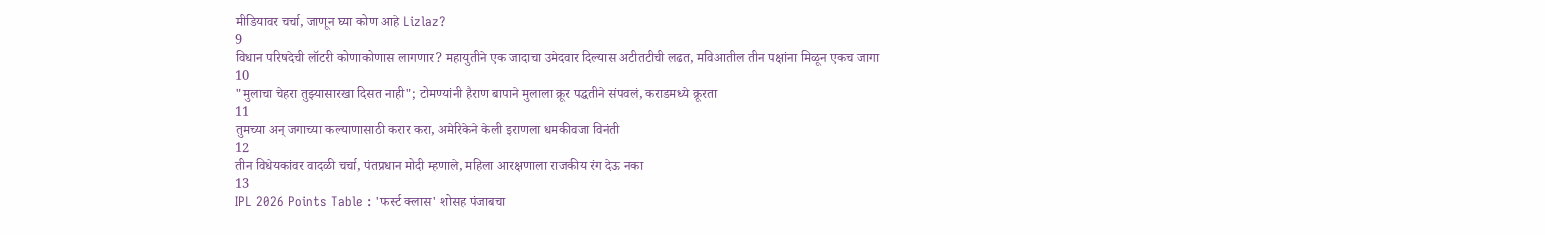मीडियावर चर्चा, जाणून घ्या कोण आहे Lizlaz?
9
विधान परिषदेची लॉटरी कोणाकोणास लागणार? महायुतीने एक जादाचा उमेदवार दिल्यास अटीतटीची लढत, मविआतील तीन पक्षांना मिळून एकच जागा
10
"मुलाचा चेहरा तुझ्यासारखा दिसत नाही"; टोमण्यांनी हैराण बापाने मुलाला क्रूर पद्धतीने संपवलं, कराडमध्ये क्रूरता
11
तुमच्या अन् जगाच्या कल्याणासाठी करार करा, अमेरिकेने केली इराणला धमकीवजा विनंती
12
तीन विधेयकांवर वादळी चर्चा, पंतप्रधान मोदी म्हणाले, महिला आरक्षणाला राजकीय रंग देऊ नका
13
IPL 2026 Points Table : 'फर्स्ट क्लास' शोसह पंजाबचा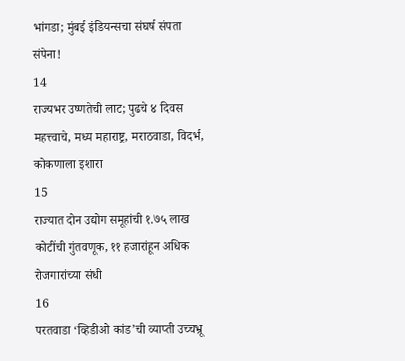भांगडा; मुंबई इंडियन्सचा संघर्ष संपता संपेना!
14
राज्यभर उष्णतेची लाट; पुढचे ४ दिवस महत्त्वाचे, मध्य महाराष्ट्र, मराठवाडा, विदर्भ, कोकणाला इशारा
15
राज्यात दोन उद्योग समूहांची १.७५ लाख कोटींची गुंतवणूक, ११ हजारांहून अधिक रोजगारांच्या संधी
16
परतवाडा ‘व्हिडीओ कांड’ची व्याप्ती उच्चभ्रू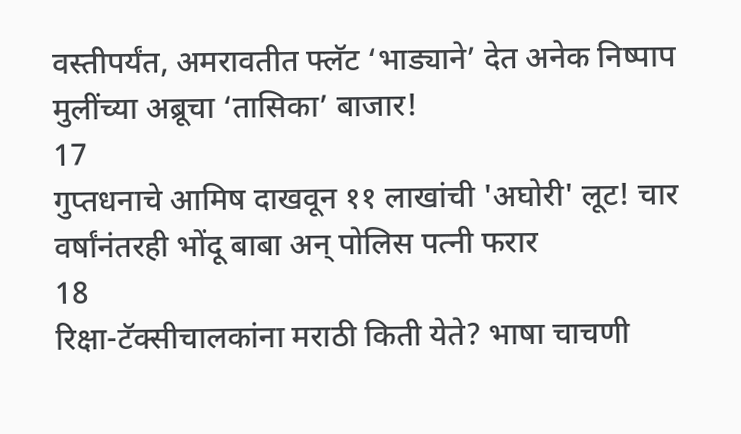वस्तीपर्यंत, अमरावतीत फ्लॅट ‘भाड्याने’ देत अनेक निष्पाप मुलींच्या अब्रूचा ‘तासिका’ बाजार!
17
गुप्तधनाचे आमिष दाखवून ११ लाखांची 'अघोरी' लूट! चार वर्षांनंतरही भोंदू बाबा अन् पोलिस पत्नी फरार
18
रिक्षा-टॅक्सीचालकांना मराठी किती येते? भाषा चाचणी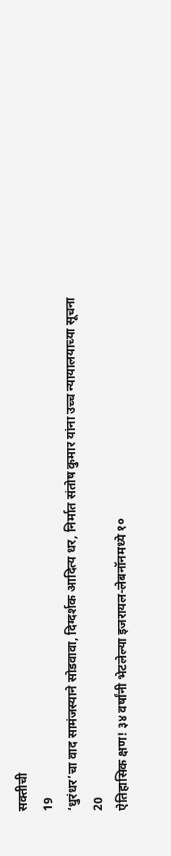सक्तीची
19
‘धुरंधर’चा वाद सामंजस्याने सोडवावा, दिग्दर्शक आदित्य धर, निर्मात संतोष कुमार यांना उच्च न्यायालयाच्या सूचना
20
ऐतिहासिक क्षण! ३४ वर्षांनी भेटलेल्या इजरायल-लेबनॉनमध्ये १०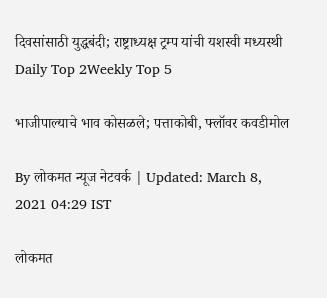दिवसांसाठी युद्धबंदी; राष्ट्राध्यक्ष ट्रम्प यांची यशस्वी मध्यस्थी
Daily Top 2Weekly Top 5

भाजीपाल्याचे भाव कोसळले; पत्ताकोबी, फ्लॉवर कवडीमोल

By लोकमत न्यूज नेटवर्क | Updated: March 8, 2021 04:29 IST

लोकमत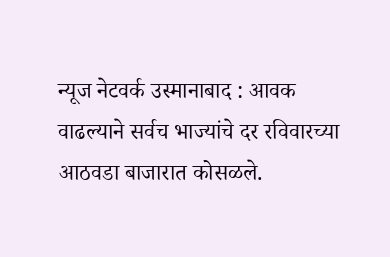न्यूज नेटवर्क उस्मानाबाद : आवक वाढल्याने सर्वच भाज्यांचे दर रविवारच्या आठवडा बाजारात कोसळले.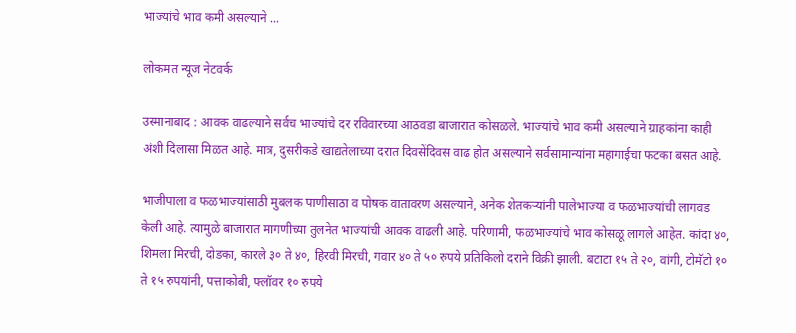भाज्यांचे भाव कमी असल्याने ...

लोकमत न्यूज नेटवर्क

उस्मानाबाद : आवक वाढल्याने सर्वच भाज्यांचे दर रविवारच्या आठवडा बाजारात कोसळले. भाज्यांचे भाव कमी असल्याने ग्राहकांना काही अंशी दिलासा मिळत आहे. मात्र, दुसरीकडे खाद्यतेलाच्या दरात दिवसेंदिवस वाढ होत असल्याने सर्वसामान्यांना महागाईचा फटका बसत आहे.

भाजीपाला व फळभाज्यांसाठी मुबलक पाणीसाठा व पोषक वातावरण असल्याने, अनेक शेतकऱ्यांनी पालेभाज्या व फळभाज्यांची लागवड केली आहे. त्यामुळे बाजारात मागणीच्या तुलनेत भाज्यांची आवक वाढली आहे. परिणामी, फळभाज्यांचे भाव कोसळू लागले आहेत. कांदा ४०, शिमला मिरची, दोडका, कारले ३० ते ४०, हिरवी मिरची, गवार ४० ते ५० रुपये प्रतिकिलो दराने विक्री झाली. बटाटा १५ ते २०, वांगी, टोमॅटो १० ते १५ रुपयांनी, पत्ताकोबी, फ्लॉवर १० रुपये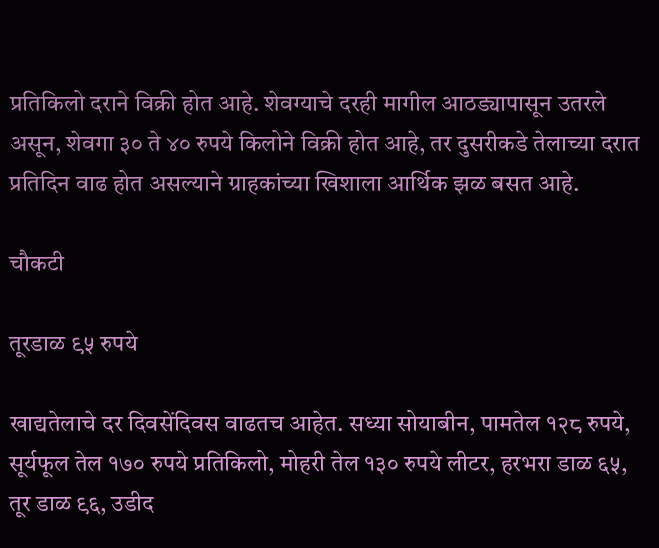प्रतिकिलो दराने विक्री होत आहे. शेवग्याचे दरही मागील आठड्यापासून उतरले असून, शेवगा ३० ते ४० रुपये किलोने विक्री होत आहे, तर दुसरीकडे तेलाच्या दरात प्रतिदिन वाढ होत असल्याने ग्राहकांच्या खिशाला आर्थिक झळ बसत आहे.

चौकटी

तूरडाळ ९५ रुपये

खाद्यतेलाचे दर दिवसेंदिवस वाढतच आहेत. सध्या सोयाबीन, पामतेल १२८ रुपये, सूर्यफूल तेल १७० रुपये प्रतिकिलो, मोहरी तेल १३० रुपये लीटर, हरभरा डाळ ६५, तूर डाळ ९६, उडीद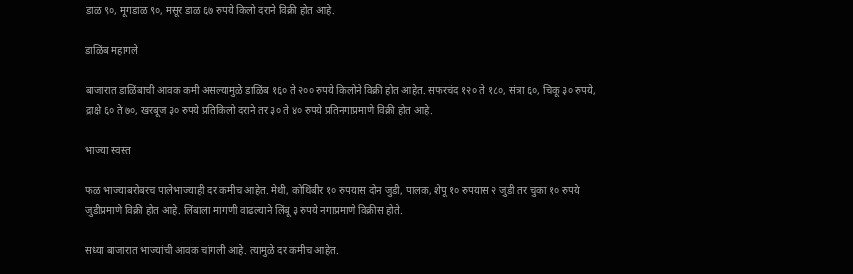डाळ ९०, मूगडाळ ९०, मसूर डाळ ६७ रुपये किलो दराने विक्री होत आहे.

डाळिंब महागले

बाजारात डाळिंबाची आवक कमी असल्यामुळे डाळिंब १६० ते २०० रुपये किलोने विक्री होत आहेत. सफरचंद १२० ते १८०, संत्रा ६०, चिकू ३० रुपये, द्राक्षे ६० ते ७०, खरबूज ३० रुपये प्रतिकिलो दराने तर ३० ते ४० रुपये प्रतिनगाप्रमाणे विक्री होत आहे.

भाज्या स्वस्त

फळ भाज्याबरोबरच पालेभाज्याही दर कमीच आहेत. मेथी, कोथिंबीर १० रुपयास दोन जुडी, पालक, शेपू १० रुपयास २ जुडी तर चुका १० रुपये जुडीप्रमाणे विक्री होत आहे. लिंबाला मागणी वाढल्याने लिंबू ३ रुपये नगाप्रमाणे विक्रीस होते.

सध्या बाजारात भाज्यांची आवक चांगली आहे. त्यामुळे दर कमीच आहेत.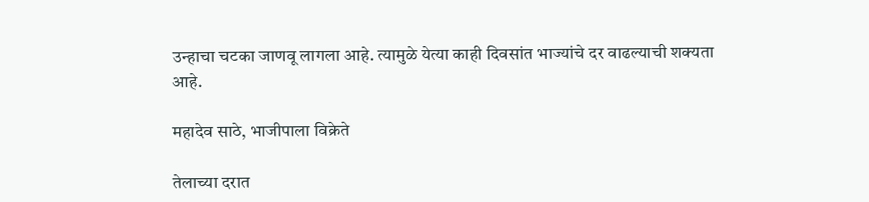उन्हाचा चटका जाणवू लागला आहे. त्यामुळे येत्या काही दिवसांत भाज्यांचे दर वाढल्याची शक्यता आहे.

महादेव साठे, भाजीपाला विक्रेते

तेलाच्या दरात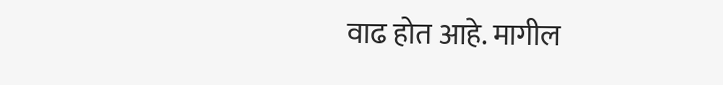वाढ होत आहे. मागील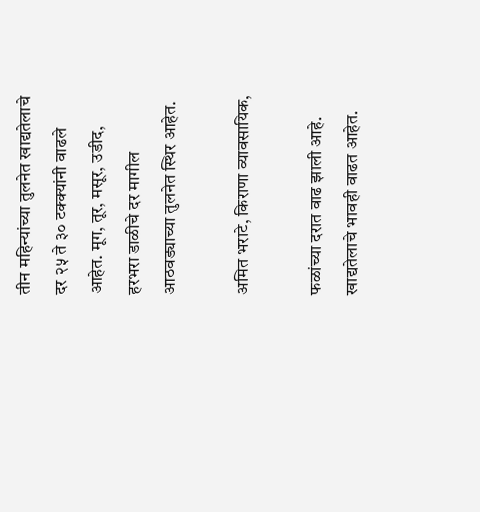तीन महिन्यांच्या तुलनेत खाद्यतेलाचे दर २५ ते ३० टक्क्यांनी वाढले आहेत. मूग, तूर, मसूर, उडीद, हरभरा डाळीचे दर मागील आठवड्याच्या तुलनेत स्थिर आहेत.

अमित भराटे, किराणा व्यावसायिक,

फळांच्या दरात वाढ झाली आहे. खाद्यतेलाचे भावही वाढत आहेत.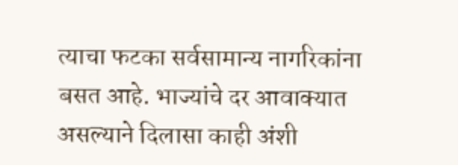त्याचा फटका सर्वसामान्य नागरिकांना बसत आहे. भाज्यांचे दर आवाक्यात असल्याने दिलासा काही अंशी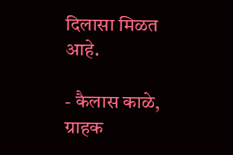दिलासा मिळत आहे.

- कैलास काळे, ग्राहक